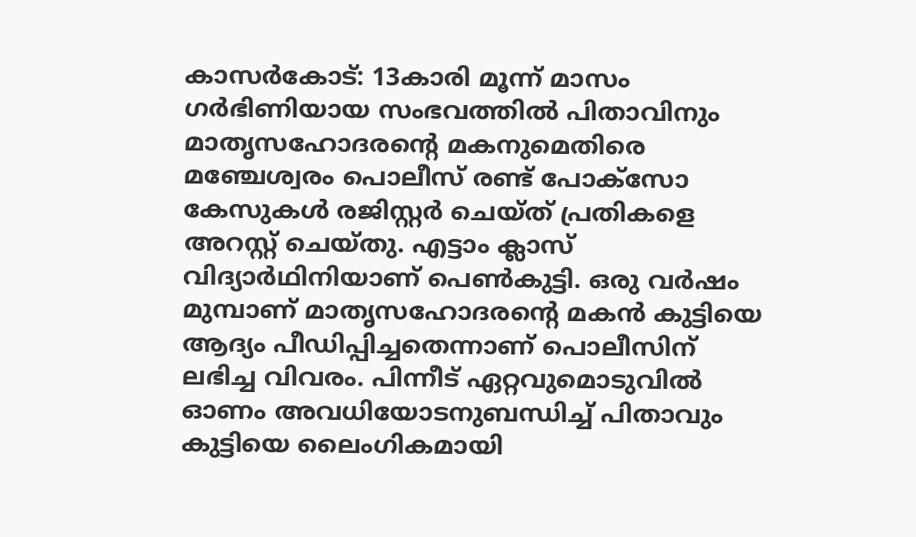കാസർകോട്: 13കാരി മൂന്ന് മാസം ഗർഭിണിയായ സംഭവത്തിൽ പിതാവിനും മാതൃസഹോദരന്റെ മകനുമെതിരെ മഞ്ചേശ്വരം പൊലീസ് രണ്ട് പോക്സോ കേസുകൾ രജിസ്റ്റർ ചെയ്ത് പ്രതികളെ അറസ്റ്റ് ചെയ്തു. എട്ടാം ക്ലാസ് വിദ്യാർഥിനിയാണ് പെൺകുട്ടി. ഒരു വർഷം മുമ്പാണ് മാതൃസഹോദരന്റെ മകൻ കുട്ടിയെ ആദ്യം പീഡിപ്പിച്ചതെന്നാണ് പൊലീസിന് ലഭിച്ച വിവരം. പിന്നീട് ഏറ്റവുമൊടുവിൽ ഓണം അവധിയോടനുബന്ധിച്ച് പിതാവും കുട്ടിയെ ലൈംഗികമായി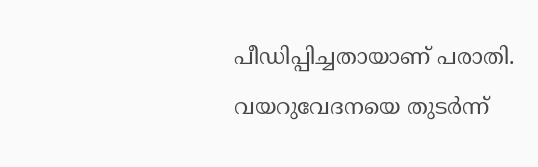പീഡിപ്പിച്ചതായാണ് പരാതി.
വയറുവേദനയെ തുടർന്ന്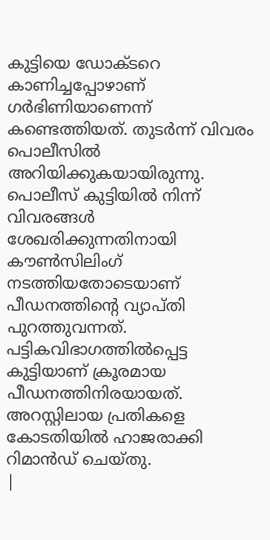കുട്ടിയെ ഡോക്ടറെ കാണിച്ചപ്പോഴാണ് ഗർഭിണിയാണെന്ന് കണ്ടെത്തിയത്. തുടർന്ന് വിവരം പൊലീസിൽ അറിയിക്കുകയായിരുന്നു. പൊലീസ് കുട്ടിയിൽ നിന്ന് വിവരങ്ങൾ ശേഖരിക്കുന്നതിനായി കൗൺസിലിംഗ് നടത്തിയതോടെയാണ് പീഡനത്തിന്റെ വ്യാപ്തി പുറത്തുവന്നത്. പട്ടികവിഭാഗത്തിൽപ്പെട്ട കുട്ടിയാണ് ക്രൂരമായ പീഡനത്തിനിരയായത്. അറസ്റ്റിലായ പ്രതികളെ കോടതിയിൽ ഹാജരാക്കി റിമാൻഡ് ചെയ്തു.
|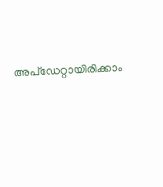അപ്ഡേറ്റായിരിക്കാം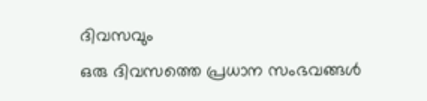ദിവസവും
ഒരു ദിവസത്തെ പ്രധാന സംഭവങ്ങൾ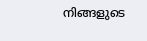നിങ്ങളുടെ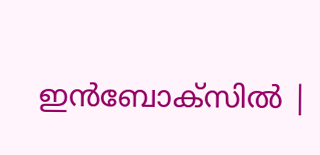ഇൻബോക്സിൽ |